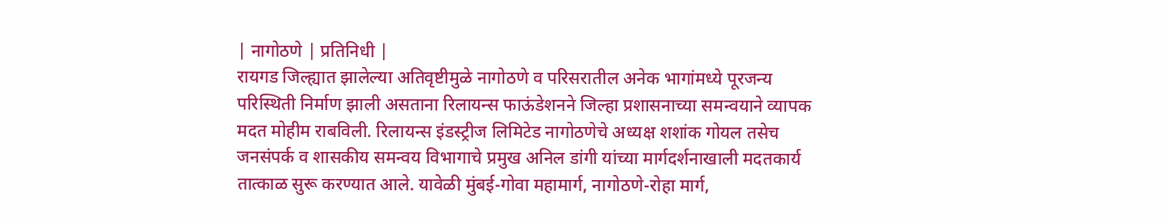| नागोठणे | प्रतिनिधी |
रायगड जिल्ह्यात झालेल्या अतिवृष्टीमुळे नागोठणे व परिसरातील अनेक भागांमध्ये पूरजन्य परिस्थिती निर्माण झाली असताना रिलायन्स फाऊंडेशनने जिल्हा प्रशासनाच्या समन्वयाने व्यापक मदत मोहीम राबविली. रिलायन्स इंडस्ट्रीज लिमिटेड नागोठणेचे अध्यक्ष शशांक गोयल तसेच जनसंपर्क व शासकीय समन्वय विभागाचे प्रमुख अनिल डांगी यांच्या मार्गदर्शनाखाली मदतकार्य तात्काळ सुरू करण्यात आले. यावेळी मुंबई-गोवा महामार्ग, नागोठणे-रोहा मार्ग,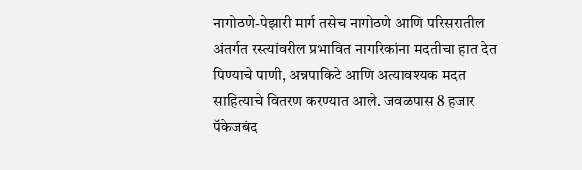नागोठणे-पेझारी मार्ग तसेच नागोठणे आणि परिसरातील अंतर्गत रस्त्यांवरील प्रभावित नागरिकांना मदतीचा हात देत पिण्याचे पाणी, अन्नपाकिटे आणि अत्यावश्यक मदत साहित्याचे वितरण करण्यात आले. जवळपास 8 हजार पॅकेजबंद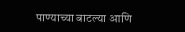पाण्याच्या बाटल्या आणि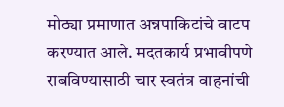मोठ्या प्रमाणात अन्नपाकिटांचे वाटप करण्यात आले. मदतकार्य प्रभावीपणे राबविण्यासाठी चार स्वतंत्र वाहनांची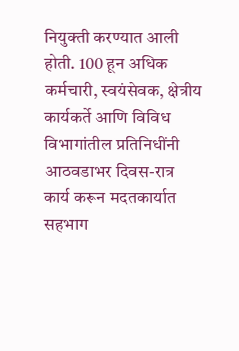नियुक्ती करण्यात आली होती. 100 हून अधिक कर्मचारी, स्वयंसेवक, क्षेत्रीय कार्यकर्ते आणि विविध विभागांतील प्रतिनिधींनी आठवडाभर दिवस-रात्र कार्य करून मदतकार्यात सहभाग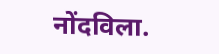नोंदविला.